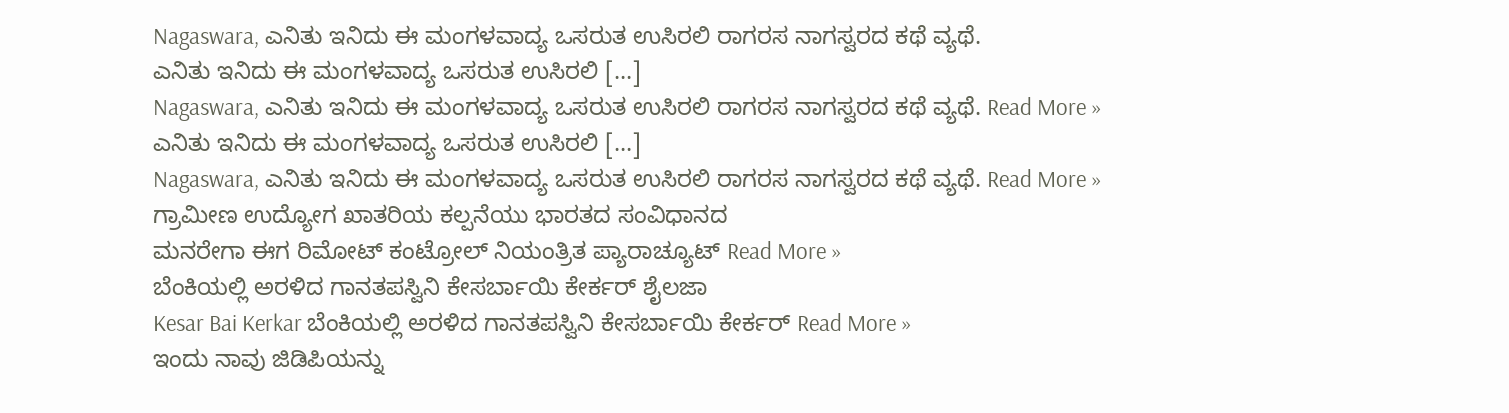Nagaswara, ಎನಿತು ಇನಿದು ಈ ಮಂಗಳವಾದ್ಯ ಒಸರುತ ಉಸಿರಲಿ ರಾಗರಸ ನಾಗಸ್ವರದ ಕಥೆ ವ್ಯಥೆ.
ಎನಿತು ಇನಿದು ಈ ಮಂಗಳವಾದ್ಯ ಒಸರುತ ಉಸಿರಲಿ […]
Nagaswara, ಎನಿತು ಇನಿದು ಈ ಮಂಗಳವಾದ್ಯ ಒಸರುತ ಉಸಿರಲಿ ರಾಗರಸ ನಾಗಸ್ವರದ ಕಥೆ ವ್ಯಥೆ. Read More »
ಎನಿತು ಇನಿದು ಈ ಮಂಗಳವಾದ್ಯ ಒಸರುತ ಉಸಿರಲಿ […]
Nagaswara, ಎನಿತು ಇನಿದು ಈ ಮಂಗಳವಾದ್ಯ ಒಸರುತ ಉಸಿರಲಿ ರಾಗರಸ ನಾಗಸ್ವರದ ಕಥೆ ವ್ಯಥೆ. Read More »
ಗ್ರಾಮೀಣ ಉದ್ಯೋಗ ಖಾತರಿಯ ಕಲ್ಪನೆಯು ಭಾರತದ ಸಂವಿಧಾನದ
ಮನರೇಗಾ ಈಗ ರಿಮೋಟ್ ಕಂಟ್ರೋಲ್ ನಿಯಂತ್ರಿತ ಪ್ಯಾರಾಚ್ಯೂಟ್ Read More »
ಬೆಂಕಿಯಲ್ಲಿ ಅರಳಿದ ಗಾನತಪಸ್ವಿನಿ ಕೇಸರ್ಬಾಯಿ ಕೇರ್ಕರ್ ಶೈಲಜಾ
Kesar Bai Kerkar ಬೆಂಕಿಯಲ್ಲಿ ಅರಳಿದ ಗಾನತಪಸ್ವಿನಿ ಕೇಸರ್ಬಾಯಿ ಕೇರ್ಕರ್ Read More »
ಇಂದು ನಾವು ಜಿಡಿಪಿಯನ್ನು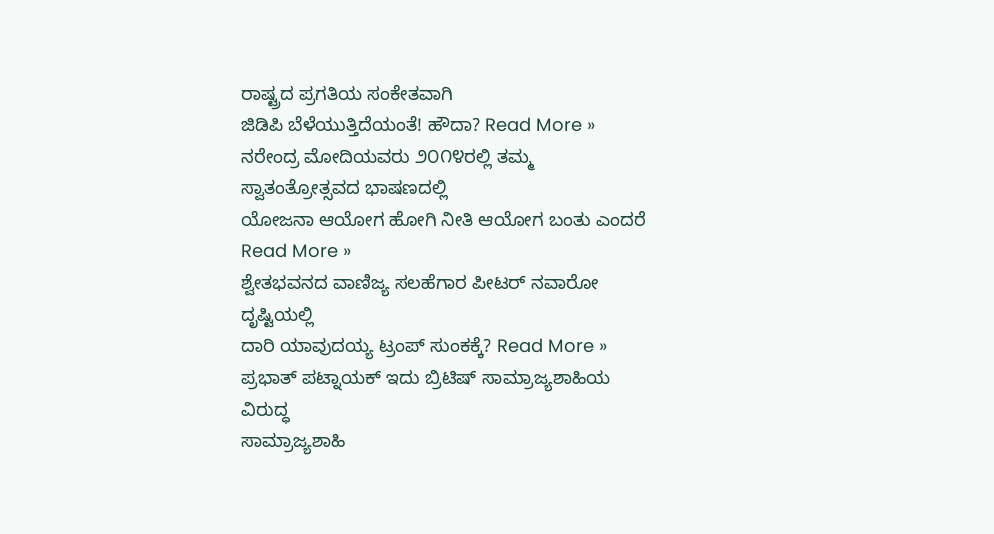ರಾಷ್ಟ್ರದ ಪ್ರಗತಿಯ ಸಂಕೇತವಾಗಿ
ಜಿಡಿಪಿ ಬೆಳೆಯುತ್ತಿದೆಯಂತೆ! ಹೌದಾ? Read More »
ನರೇಂದ್ರ ಮೋದಿಯವರು ೨೦೧೪ರಲ್ಲಿ ತಮ್ಮ ಸ್ವಾತಂತ್ರೋತ್ಸವದ ಭಾಷಣದಲ್ಲಿ
ಯೋಜನಾ ಆಯೋಗ ಹೋಗಿ ನೀತಿ ಆಯೋಗ ಬಂತು ಎಂದರೆ Read More »
ಶ್ವೇತಭವನದ ವಾಣಿಜ್ಯ ಸಲಹೆಗಾರ ಪೀಟರ್ ನವಾರೋ ದೃಷ್ಟಿಯಲ್ಲಿ
ದಾರಿ ಯಾವುದಯ್ಯ ಟ್ರಂಪ್ ಸುಂಕಕ್ಕೆ? Read More »
ಪ್ರಭಾತ್ ಪಟ್ನಾಯಕ್ ಇದು ಬ್ರಿಟಿಷ್ ಸಾಮ್ರಾಜ್ಯಶಾಹಿಯ ವಿರುದ್ಧ
ಸಾಮ್ರಾಜ್ಯಶಾಹಿ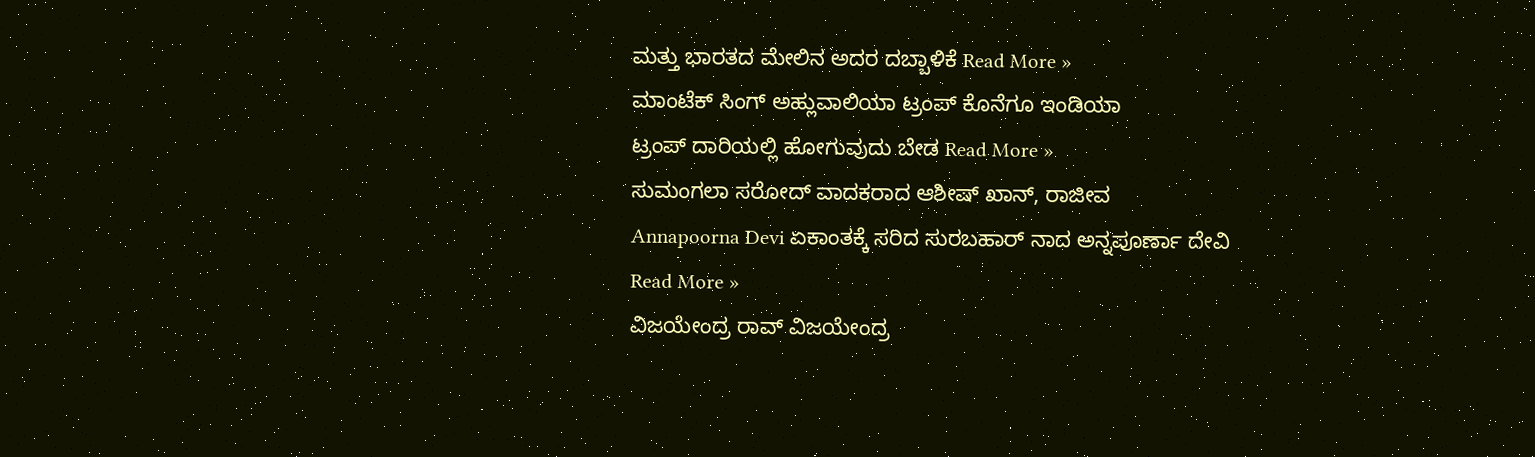ಮತ್ತು ಭಾರತದ ಮೇಲಿನ ಅದರ ದಬ್ಬಾಳಿಕೆ Read More »
ಮಾಂಟೆಕ್ ಸಿಂಗ್ ಅಹ್ಲುವಾಲಿಯಾ ಟ್ರಂಪ್ ಕೊನೆಗೂ ಇಂಡಿಯಾ
ಟ್ರಂಪ್ ದಾರಿಯಲ್ಲಿ ಹೋಗುವುದು ಬೇಡ Read More »
ಸುಮಂಗಲಾ ಸರೋದ್ ವಾದಕರಾದ ಆಶೀಷ್ ಖಾನ್, ರಾಜೀವ
Annapoorna Devi ಏಕಾಂತಕ್ಕೆ ಸರಿದ ಸುರಬಹಾರ್ ನಾದ ಅನ್ನಪೂರ್ಣಾ ದೇವಿ Read More »
ವಿಜಯೇಂದ್ರ ರಾವ್ ವಿಜಯೇಂದ್ರ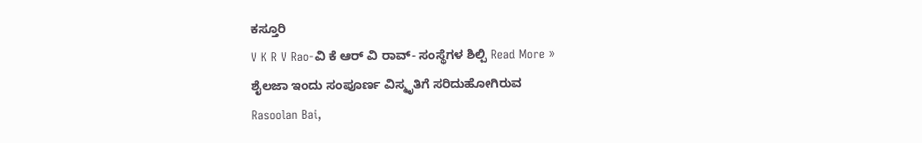ಕಸ್ತೂರಿ
V K R V Rao-ವಿ ಕೆ ಆರ್ ವಿ ರಾವ್- ಸಂಸ್ಥೆಗಳ ಶಿಲ್ಪಿ Read More »
ಶೈಲಜಾ ಇಂದು ಸಂಪೂರ್ಣ ವಿಸ್ಮೃತಿಗೆ ಸರಿದುಹೋಗಿರುವ
Rasoolan Bai,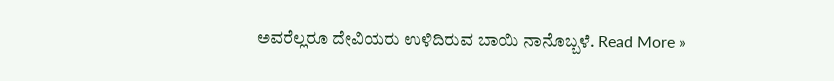ಅವರೆಲ್ಲರೂ ದೇವಿಯರು ಉಳಿದಿರುವ ಬಾಯಿ ನಾನೊಬ್ಬಳೆ. Read More »